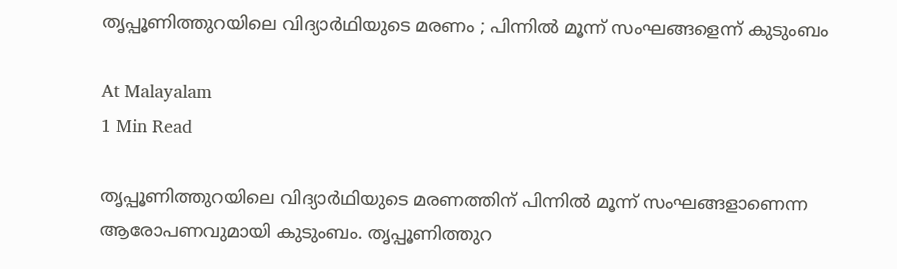തൃപ്പൂണിത്തുറയിലെ വിദ്യാർഥിയുടെ മരണം ; പിന്നിൽ മൂന്ന് സംഘങ്ങളെന്ന് കുടുംബം

At Malayalam
1 Min Read

തൃപ്പൂണിത്തുറയിലെ വിദ്യാർഥിയുടെ മരണത്തിന് പിന്നിൽ മൂന്ന് സംഘങ്ങളാണെന്ന ആരോപണവുമായി കുടുംബം. തൃപ്പൂണിത്തുറ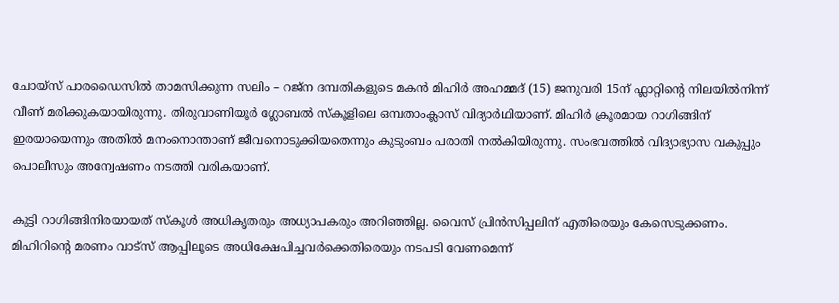ചോയ്സ് പാരഡൈസിൽ താമസിക്കുന്ന സലിം – റജ്ന ദമ്പതികളുടെ മകൻ മിഹിർ അഹമ്മദ്‌ (15) ജനുവരി 15ന് ഫ്ലാറ്റിന്റെ നിലയിൽനിന്ന് വീണ് മരിക്കുകയായിരുന്നു. തിരുവാണിയൂർ ഗ്ലോബൽ സ്കൂളിലെ ഒമ്പതാംക്ലാസ് വിദ്യാർഥിയാണ്‌. മിഹിർ ക്രൂരമായ റാഗിങ്ങിന് ഇരയായെന്നും അതിൽ മനംനൊന്താണ് ജീവനൊടുക്കിയതെന്നും കുടുംബം പരാതി നൽകിയിരുന്നു. സംഭവത്തിൽ വിദ്യാഭ്യാസ വകുപ്പും പൊലീസും അന്വേഷണം നടത്തി വരികയാണ്.

കുട്ടി റാഗിങ്ങിനിരയായത് സ്കൂൾ അധികൃതരും അധ്യാപകരും അറിഞ്ഞില്ല. വൈസ് പ്രിൻസിപ്പലിന് എതിരെയും കേസെടുക്കണം. മിഹിറിന്റെ മരണം വാട്സ് ആപ്പിലൂടെ അധിക്ഷേപിച്ചവർക്കെതിരെയും നടപടി വേണമെന്ന്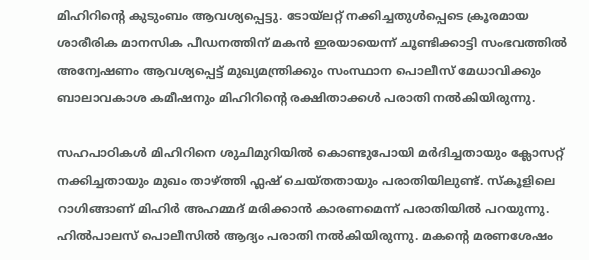മിഹിറിന്റെ കുടുംബം ആവശ്യപ്പെട്ടു. ടോയ്‌ലറ്റ് നക്കിച്ചതുൾപ്പെടെ ക്രൂരമായ ശാരീരിക മാനസിക പീഡനത്തിന് മകൻ ഇരയായെന്ന് ചൂണ്ടിക്കാട്ടി സംഭവത്തിൽ അന്വേഷണം ആവശ്യപ്പെട്ട് മുഖ്യമന്ത്രിക്കും സംസ്ഥാന പൊലീസ്‌ മേധാവിക്കും ബാലാവകാശ കമീഷനും മിഹിറിന്റെ രക്ഷിതാക്കൾ പരാതി നൽകിയിരുന്നു.

സഹപാഠികൾ മിഹിറിനെ ശുചിമുറിയിൽ കൊണ്ടുപോയി മർദിച്ചതായും ക്ലോസറ്റ്‌ നക്കിച്ചതായും മുഖം താഴ്ത്തി ഫ്ലഷ് ചെയ്‌തതായും പരാതിയിലുണ്ട്‌. സ്കൂളിലെ റാഗിങ്ങാണ് മിഹിർ അഹമ്മദ് മരിക്കാൻ കാരണമെന്ന്‌ പരാതിയിൽ പറയുന്നു. ഹിൽപാലസ് പൊലീസിൽ ആദ്യം പരാതി നൽകിയിരുന്നു. മകന്റെ മരണശേഷം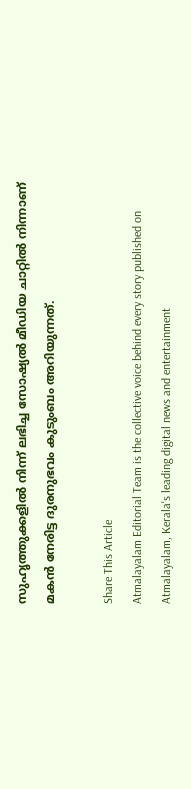സുഹൃത്തുക്കളിൽ നിന്ന് ലഭിച്ച സോഷ്യൽ മീഡിയ ചാറ്റിൽ നിന്നാണ് മകൻ നേരിട്ട ദുരനുഭവം കുടുംബം അറിയുന്നത്.

Share This Article
Atmalayalam Editorial Team is the collective voice behind every story published on Atmalayalam, Kerala's leading digital news and entertainment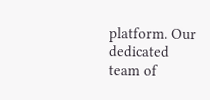platform. Our dedicated team of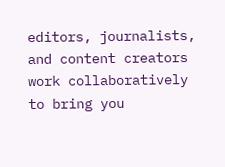editors, journalists, and content creators work collaboratively to bring you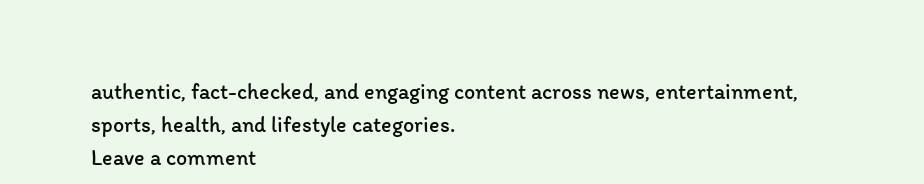authentic, fact-checked, and engaging content across news, entertainment, sports, health, and lifestyle categories.
Leave a comment